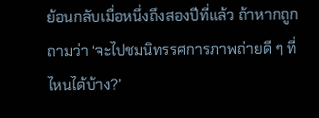ย้อนกลับเมื่อหนึ่งถึงสองปีที่แล้ว ถ้าหากถูกถามว่า ‘จะไปชมนิทรรศการภาพถ่ายดี ๆ ที่ไหนได้บ้าง?’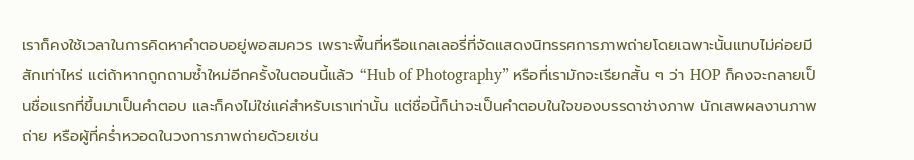เราก็คงใช้เวลาในการคิดหาคำตอบอยู่พอสมควร เพราะพื้นที่หรือแกลเลอรี่ที่จัดแสดงนิทรรศการภาพถ่ายโดยเฉพาะนั้นแทบไม่ค่อยมีสักเท่าไหร่ แต่ถ้าหากถูกถามซ้ำใหม่อีกครั้งในตอนนี้แล้ว “Hub of Photography” หรือที่เรามักจะเรียกสั้น ๆ ว่า HOP ก็คงจะกลายเป็นชื่อแรกที่ขึ้นมาเป็นคำตอบ และก็คงไม่ใช่แค่สำหรับเราเท่านั้น แต่ชื่อนี้ก็น่าจะเป็นคำตอบในใจของบรรดาช่างภาพ นักเสพผลงานภาพถ่าย หรือผู้ที่คร่ำหวอดในวงการภาพถ่ายด้วยเช่น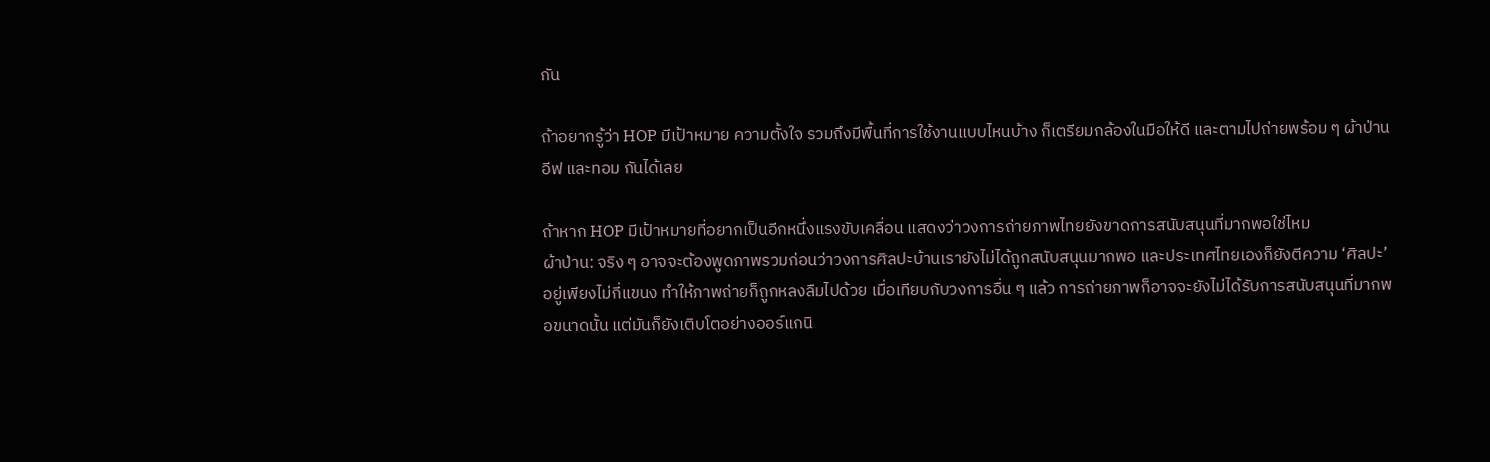กัน

ถ้าอยากรู้ว่า HOP มีเป้าหมาย ความตั้งใจ รวมถึงมีพื้นที่การใช้งานแบบไหนบ้าง ก็เตรียมกล้องในมือให้ดี และตามไปถ่ายพร้อม ๆ ผ้าป่าน อีฟ และทอม กันได้เลย

ถ้าหาก HOP มีเป้าหมายที่อยากเป็นอีกหนึ่งแรงขับเคลื่อน แสดงว่าวงการถ่ายภาพไทยยังขาดการสนับสนุนที่มากพอใช่ไหม
ผ้าป่าน: จริง ๆ อาจจะต้องพูดภาพรวมก่อนว่าวงการศิลปะบ้านเรายังไม่ได้ถูกสนับสนุนมากพอ และประเทศไทยเองก็ยังตีความ ‘ศิลปะ’ อยู่เพียงไม่กี่แขนง ทำให้ภาพถ่ายก็ถูกหลงลืมไปด้วย เมื่อเทียบกับวงการอื่น ๆ แล้ว การถ่ายภาพก็อาจจะยังไม่ได้รับการสนับสนุนที่มากพอขนาดนั้น แต่มันก็ยังเติบโตอย่างออร์แกนิ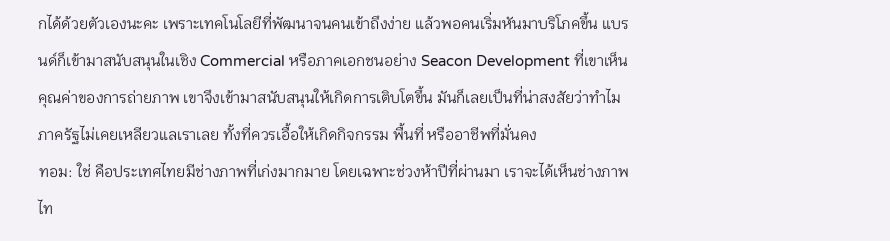กได้ด้วยตัวเองนะคะ เพราะเทคโนโลยีที่พัฒนาจนคนเข้าถึงง่าย แล้วพอคนเริ่มหันมาบริโภคขึ้น แบรนด์ก็เข้ามาสนับสนุนในเชิง Commercial หรือภาคเอกชนอย่าง Seacon Development ที่เขาเห็นคุณค่าของการถ่ายภาพ เขาจึงเข้ามาสนับสนุนให้เกิดการเติบโตขึ้น มันก็เลยเป็นที่น่าสงสัยว่าทำไมภาครัฐไม่เคยเหลียวแลเราเลย ทั้งที่ควรเอื้อให้เกิดกิจกรรม พื้นที่ หรืออาชีพที่มั่นคง
ทอม: ใช่ คือประเทศไทยมีช่างภาพที่เก่งมากมาย โดยเฉพาะช่วงห้าปีที่ผ่านมา เราจะได้เห็นช่างภาพไท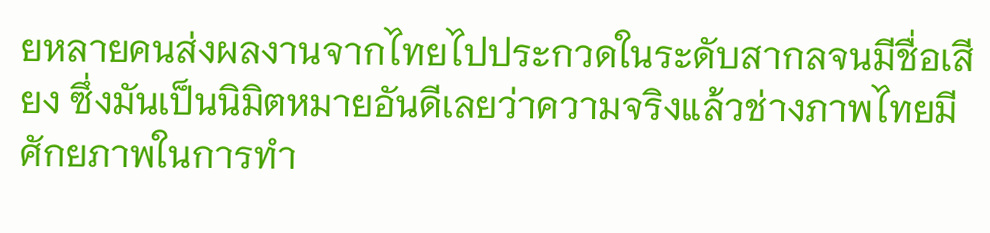ยหลายคนส่งผลงานจากไทยไปประกวดในระดับสากลจนมีชื่อเสียง ซึ่งมันเป็นนิมิตหมายอันดีเลยว่าความจริงแล้วช่างภาพไทยมีศักยภาพในการทำ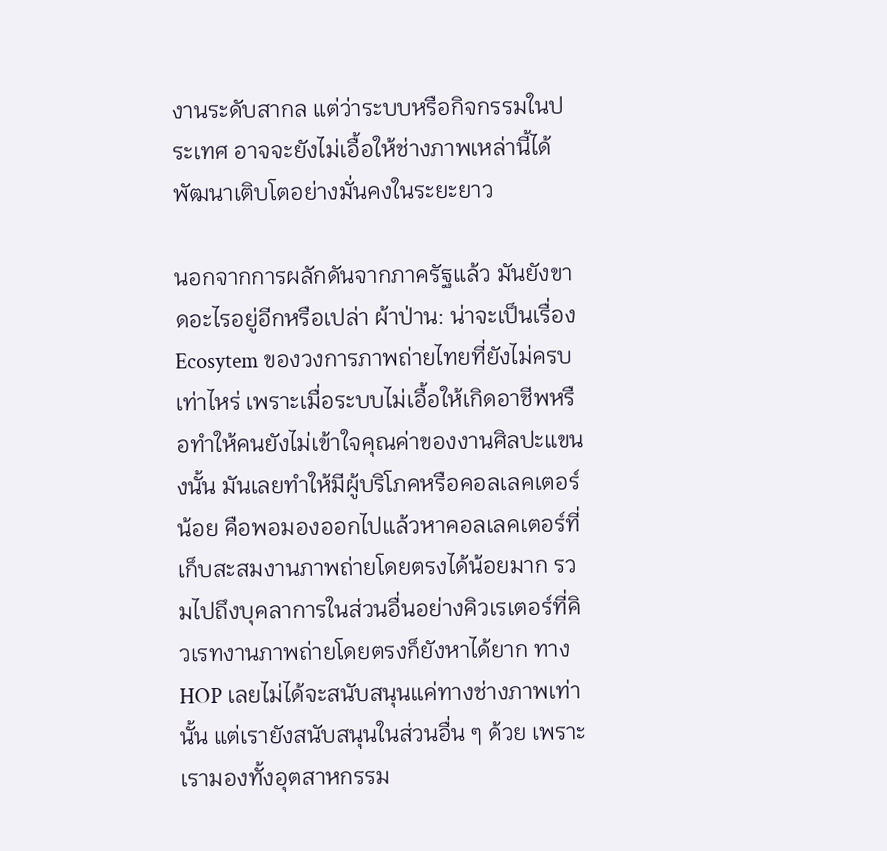งานระดับสากล แต่ว่าระบบหรือกิจกรรมในประเทศ อาจจะยังไม่เอื้อให้ช่างภาพเหล่านี้ได้พัฒนาเติบโตอย่างมั่นคงในระยะยาว

นอกจากการผลักดันจากภาครัฐแล้ว มันยังขาดอะไรอยู่อีกหรือเปล่า ผ้าป่าน: น่าจะเป็นเรื่อง Ecosytem ของวงการภาพถ่ายไทยที่ยังไม่ครบเท่าไหร่ เพราะเมื่อระบบไม่เอื้อให้เกิดอาชีพหรือทำให้คนยังไม่เข้าใจคุณค่าของงานศิลปะแขนงนั้น มันเลยทำให้มีผู้บริโภคหรือคอลเลคเตอร์น้อย คือพอมองออกไปแล้วหาคอลเลคเตอร์ที่เก็บสะสมงานภาพถ่ายโดยตรงได้น้อยมาก รวมไปถึงบุคลาการในส่วนอื่นอย่างคิวเรเตอร์ที่คิวเรทงานภาพถ่ายโดยตรงก็ยังหาได้ยาก ทาง HOP เลยไม่ได้จะสนับสนุนแค่ทางช่างภาพเท่านั้น แต่เรายังสนับสนุนในส่วนอื่น ๆ ด้วย เพราะเรามองทั้งอุตสาหกรรม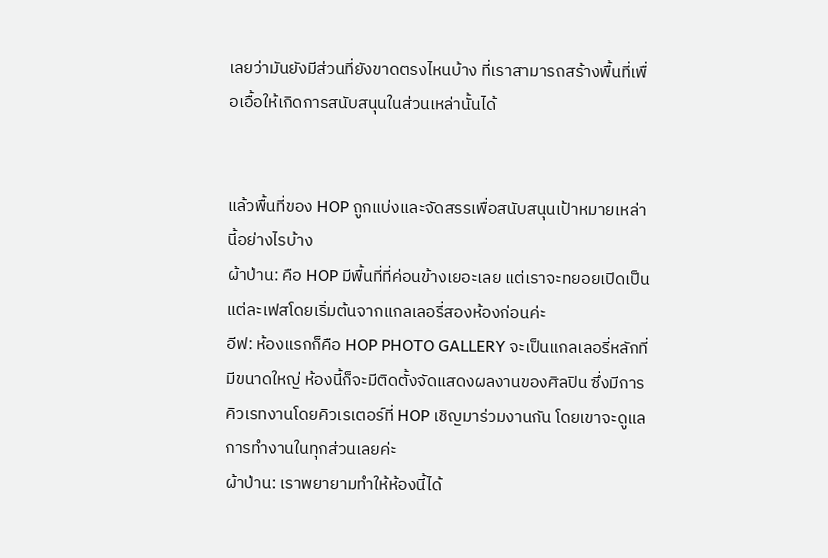เลยว่ามันยังมีส่วนที่ยังขาดตรงไหนบ้าง ที่เราสามารถสร้างพื้นที่เพื่อเอื้อให้เกิดการสนับสนุนในส่วนเหล่านั้นได้


แล้วพื้นที่ของ HOP ถูกแบ่งและจัดสรรเพื่อสนับสนุนเป้าหมายเหล่านี้อย่างไรบ้าง
ผ้าป่าน: คือ HOP มีพื้นที่ที่ค่อนข้างเยอะเลย แต่เราจะทยอยเปิดเป็นแต่ละเฟสโดยเริ่มต้นจากแกลเลอรี่สองห้องก่อนค่ะ
อีฟ: ห้องแรกก็คือ HOP PHOTO GALLERY จะเป็นแกลเลอรี่หลักที่มีขนาดใหญ่ ห้องนี้ก็จะมีติดตั้งจัดแสดงผลงานของศิลปิน ซึ่งมีการคิวเรทงานโดยคิวเรเตอร์ที่ HOP เชิญมาร่วมงานกัน โดยเขาจะดูแลการทำงานในทุกส่วนเลยค่ะ
ผ้าป่าน: เราพยายามทำให้ห้องนี้ได้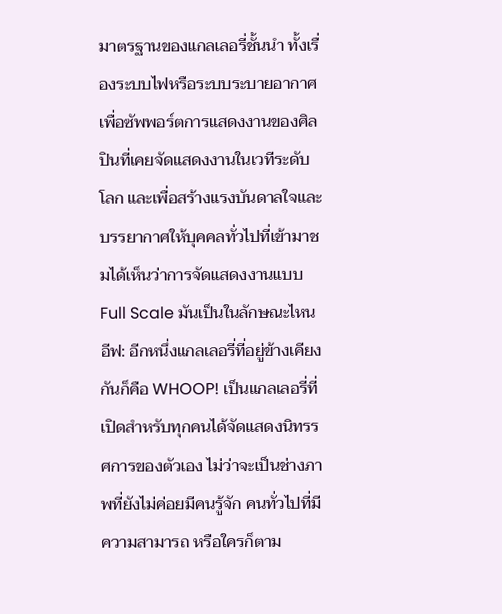มาตรฐานของแกลเลอรี่ชั้นนำ ทั้งเรื่องระบบไฟหรือระบบระบายอากาศ เพื่อซัพพอร์ตการแสดงงานของศิลปินที่เคยจัดแสดงงานในเวทีระดับโลก และเพื่อสร้างแรงบันดาลใจและบรรยากาศให้บุคคลทั่วไปที่เข้ามาชมได้เห็นว่าการจัดแสดงงานแบบ Full Scale มันเป็นในลักษณะไหน
อีฟ: อีกหนึ่งแกลเลอรี่ที่อยู่ข้างเคียงกันก็คือ WHOOP! เป็นแกลเลอรี่ที่เปิดสำหรับทุกคนได้จัดแสดงนิทรรศการของตัวเอง ไม่ว่าจะเป็นช่างภาพที่ยังไม่ค่อยมีคนรู้จัก คนทั่วไปที่มีความสามารถ หรือใครก็ตาม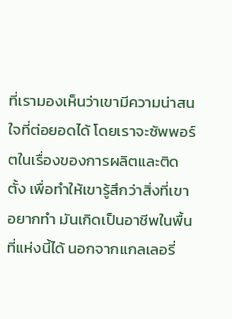ที่เรามองเห็นว่าเขามีความน่าสนใจที่ต่อยอดได้ โดยเราจะซัพพอร์ตในเรื่องของการผลิตและติดตั้ง เพื่อทำให้เขารู้สึกว่าสิ่งที่เขาอยากทำ มันเกิดเป็นอาชีพในพื้นที่แห่งนี้ได้ นอกจากแกลเลอรี่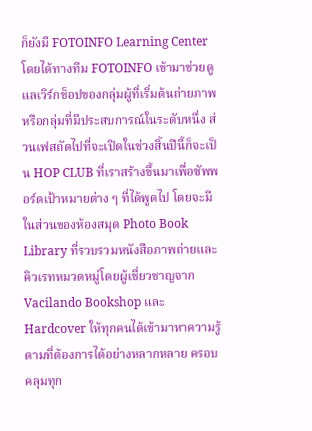ก็ยังมี FOTOINFO Learning Center โดยได้ทางทีม FOTOINFO เข้ามาช่วยดูแลเวิร์กช็อปของกลุ่มผู้ที่เริ่มต้นถ่ายภาพ หรือกลุ่มที่มีประสบการณ์ในระดับหนึ่ง ส่วนเฟสถัดไปที่จะเปิดในช่วงสิ้นปีนี้ก็จะเป็น HOP CLUB ที่เราสร้างขึ้นมาเพื่อซัพพอร์ตเป้าหมายต่าง ๆ ที่ได้พูดไป โดยจะมีในส่วนของห้องสมุด Photo Book Library ที่รวบรวมหนังสือภาพถ่ายและคิวเรทหมวดหมู่โดยผู้เชี่ยวชาญจาก Vacilando Bookshop และ Hardcover ให้ทุกคนได้เข้ามาหาความรู้ตามที่ต้องการได้อย่างหลากหลาย ครอบคลุมทุก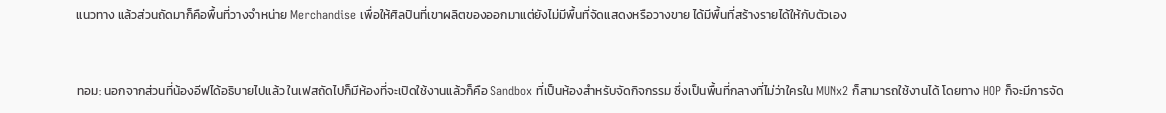แนวทาง แล้วส่วนถัดมาก็คือพื้นที่วางจำหน่าย Merchandise เพื่อให้ศิลปินที่เขาผลิตของออกมาแต่ยังไม่มีพื้นที่จัดแสดงหรือวางขาย ได้มีพื้นที่สร้างรายได้ให้กับตัวเอง


ทอม: นอกจากส่วนที่น้องอีฟได้อธิบายไปแล้ว ในเฟสถัดไปก็มีห้องที่จะเปิดใช้งานแล้วก็คือ Sandbox ที่เป็นห้องสำหรับจัดกิจกรรม ซึ่งเป็นพื้นที่กลางที่ไม่ว่าใครใน MUNx2 ก็สามารถใช้งานได้ โดยทาง HOP ก็จะมีการจัด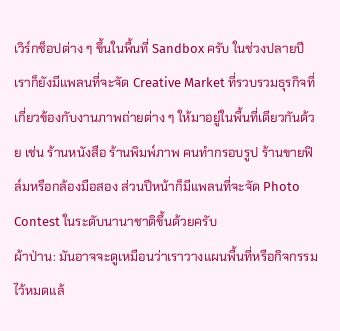เวิร์กช็อปต่าง ๆ ขึ้นในพื้นที่ Sandbox ครับ ในช่วงปลายปีเราก็ยังมีแพลนที่จะจัด Creative Market ที่รวบรวมธุรกิจที่เกี่ยวข้องกับงานภาพถ่ายต่าง ๆ ให้มาอยู่ในพื้นที่เดียวกันด้วย เช่น ร้านหนังสือ ร้านพิมพ์ภาพ คนทำกรอบรูป ร้านขายฟิล์มหรือกล้องมือสอง ส่วนปีหน้าก็มีแพลนที่จะจัด Photo Contest ในระดับนานาชาติขึ้นด้วยครับ
ผ้าป่าน: มันอาจจะดูเหมือนว่าเราวางแผนพื้นที่หรือกิจกรรมไว้หมดแล้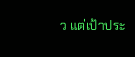ว แต่เป้าประ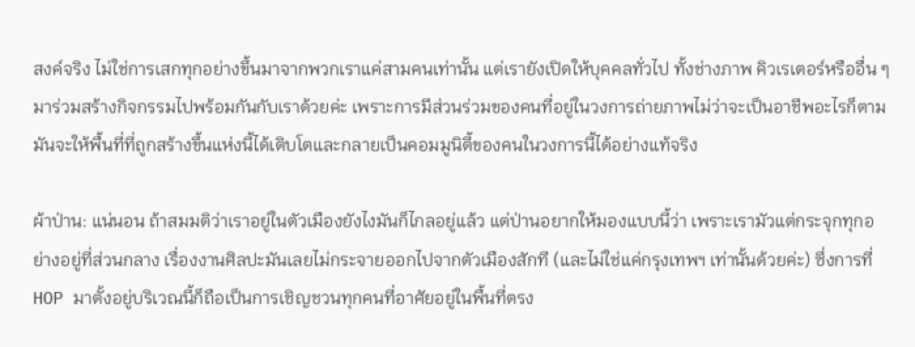สงค์จริง ไม่ใช่การเสกทุกอย่างขึ้นมาจากพวกเราแค่สามคนเท่านั้น แต่เรายังเปิดให้บุคคลทั่วไป ทั้งช่างภาพ คิวเรเตอร์หรืออื่น ๆ มาร่วมสร้างกิจกรรมไปพร้อมกันกับเราด้วยค่ะ เพราะการมีส่วนร่วมของคนที่อยู่ในวงการถ่ายภาพไม่ว่าจะเป็นอาชีพอะไรก็ตาม มันจะให้พื้นที่ที่ถูกสร้างขึ้นแห่งนี้ได้เติบโตและกลายเป็นคอมมูนิตี้ของคนในวงการนี้ได้อย่างแท้จริง

ผ้าป่าน: แน่นอน ถ้าสมมติว่าเราอยู่ในตัวเมืองยังไงมันก็ไกลอยู่แล้ว แต่ป่านอยากให้มองแบบนี้ว่า เพราะเรามัวแต่กระจุกทุกอย่างอยู่ที่ส่วนกลาง เรื่องงานศิลปะมันเลยไม่กระจายออกไปจากตัวเมืองสักที (และไม่ใช่แค่กรุงเทพฯ เท่านั้นด้วยค่ะ) ซึ่งการที่ HOP มาตั้งอยู่บริเวณนี้ก็ถือเป็นการเชิญชวนทุกคนที่อาศัยอยู่ในพื้นที่ตรง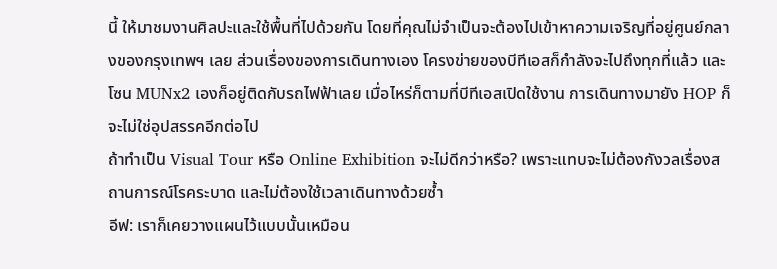นี้ ให้มาชมงานศิลปะและใช้พื้นที่ไปด้วยกัน โดยที่คุณไม่จำเป็นจะต้องไปเข้าหาความเจริญที่อยู่ศูนย์กลางของกรุงเทพฯ เลย ส่วนเรื่องของการเดินทางเอง โครงข่ายของบีทีเอสก็กำลังจะไปถึงทุกที่แล้ว และโซน MUNx2 เองก็อยู่ติดกับรถไฟฟ้าเลย เมื่อไหร่ก็ตามที่บีทีเอสเปิดใช้งาน การเดินทางมายัง HOP ก็จะไม่ใช่อุปสรรคอีกต่อไป
ถ้าทำเป็น Visual Tour หรือ Online Exhibition จะไม่ดีกว่าหรือ? เพราะแทบจะไม่ต้องกังวลเรื่องสถานการณ์โรคระบาด และไม่ต้องใช้เวลาเดินทางด้วยซ้ำ
อีฟ: เราก็เคยวางแผนไว้แบบนั้นเหมือน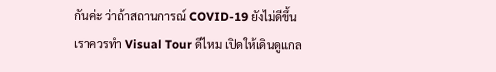กันค่ะ ว่าถ้าสถานการณ์ COVID-19 ยังไม่ดีขึ้น เราควรทำ Visual Tour ดีไหม เปิดให้เดินดูแกล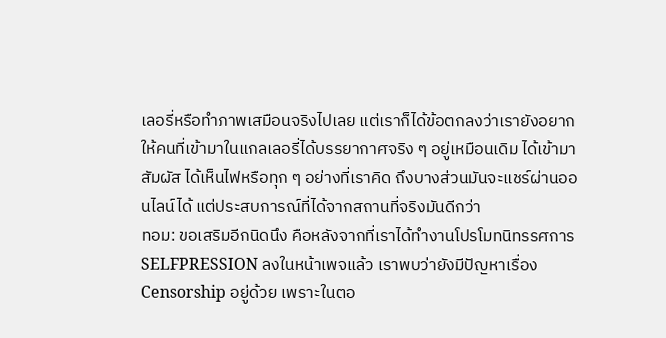เลอรี่หรือทำภาพเสมือนจริงไปเลย แต่เราก็ได้ข้อตกลงว่าเรายังอยากให้คนที่เข้ามาในแกลเลอรี่ได้บรรยากาศจริง ๆ อยู่เหมือนเดิม ได้เข้ามาสัมผัส ได้เห็นไฟหรือทุก ๆ อย่างที่เราคิด ถึงบางส่วนมันจะแชร์ผ่านออนไลน์ได้ แต่ประสบการณ์ที่ได้จากสถานที่จริงมันดีกว่า
ทอม: ขอเสริมอีกนิดนึง คือหลังจากที่เราได้ทำงานโปรโมทนิทรรศการ SELFPRESSION ลงในหน้าเพจแล้ว เราพบว่ายังมีปัญหาเรื่อง Censorship อยู่ด้วย เพราะในตอ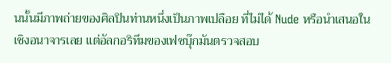นนั้นมีภาพถ่ายของศิลปินท่านหนึ่งเป็นภาพเปลือย ที่ไม่ได้ Nude หรือนำเสนอในเชิงอนาจารเลย แต่อัลกอริทึมของเฟซบุ๊กมันตรวจสอบ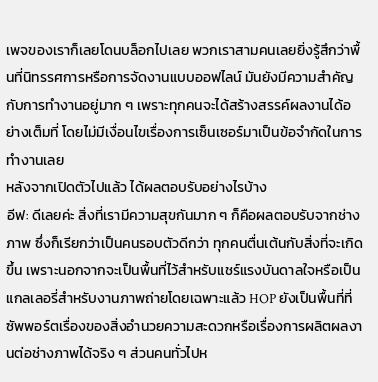เพจของเราก็เลยโดนบล็อกไปเลย พวกเราสามคนเลยยิ่งรู้สึกว่าพื้นที่นิทรรศการหรือการจัดงานแบบออฟไลน์ มันยังมีความสำคัญกับการทำงานอยู่มาก ๆ เพราะทุกคนจะได้สร้างสรรค์ผลงานได้อย่างเต็มที่ โดยไม่มีเงื่อนไขเรื่องการเซ็นเซอร์มาเป็นข้อจำกัดในการทำงานเลย
หลังจากเปิดตัวไปแล้ว ได้ผลตอบรับอย่างไรบ้าง
อีฟ: ดีเลยค่ะ สิ่งที่เรามีความสุขกันมาก ๆ ก็คือผลตอบรับจากช่างภาพ ซึ่งก็เรียกว่าเป็นคนรอบตัวดีกว่า ทุกคนตื่นเต้นกับสิ่งที่จะเกิดขึ้น เพราะนอกจากจะเป็นพื้นที่ไว้สำหรับแชร์แรงบันดาลใจหรือเป็นแกลเลอรี่สำหรับงานภาพถ่ายโดยเฉพาะแล้ว HOP ยังเป็นพื้นที่ที่ซัพพอร์ตเรื่องของสิ่งอำนวยความสะดวกหรือเรื่องการผลิตผลงานต่อช่างภาพได้จริง ๆ ส่วนคนทั่วไปห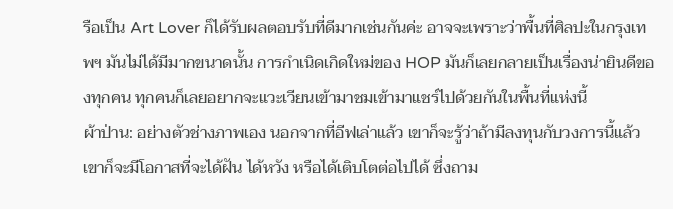รือเป็น Art Lover ก็ได้รับผลตอบรับที่ดีมากเช่นกันค่ะ อาจจะเพราะว่าพื้นที่ศิลปะในกรุงเทพฯ มันไม่ได้มีมากขนาดนั้น การกำเนิดเกิดใหม่ของ HOP มันก็เลยกลายเป็นเรื่องน่ายินดีของทุกคน ทุกคนก็เลยอยากจะแวะเวียนเข้ามาชมเข้ามาแชร์ไปด้วยกันในพื้นที่แห่งนี้
ผ้าป่าน: อย่างตัวช่างภาพเอง นอกจากที่อีฟเล่าแล้ว เขาก็จะรู้ว่าถ้ามีลงทุนกับวงการนี้แล้ว เขาก็จะมีโอกาสที่จะได้ฝัน ได้หวัง หรือได้เติบโตต่อไปได้ ซึ่งถาม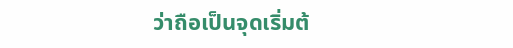ว่าถือเป็นจุดเริ่มต้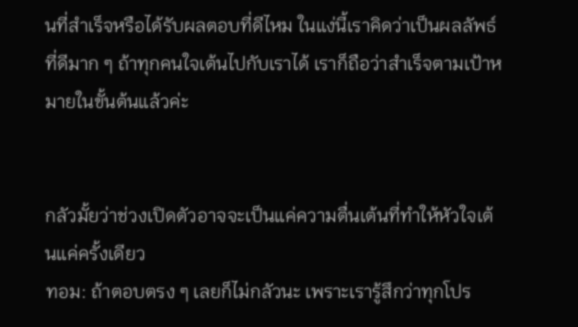นที่สำเร็จหรือได้รับผลตอบที่ดีไหม ในแง่นี้เราคิดว่าเป็นผลลัพธ์ที่ดีมาก ๆ ถ้าทุกคนใจเต้นไปกับเราได้ เราก็ถือว่าสำเร็จตามเป้าหมายในขั้นต้นแล้วค่ะ


กลัวมั้ยว่าช่วงเปิดตัวอาจจะเป็นแค่ความตื่นเต้นที่ทำให้หัวใจเต้นแค่ครั้งเดียว
ทอม: ถ้าตอบตรง ๆ เลยก็ไม่กลัวนะ เพราะเรารู้สึกว่าทุกโปร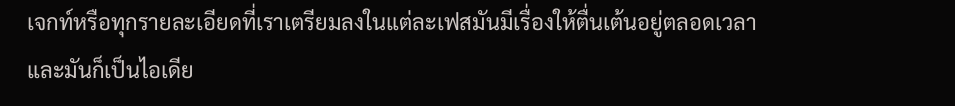เจกท์หรือทุกรายละเอียดที่เราเตรียมลงในแต่ละเฟสมันมีเรื่องให้ตื่นเต้นอยู่ตลอดเวลา และมันก็เป็นไอเดีย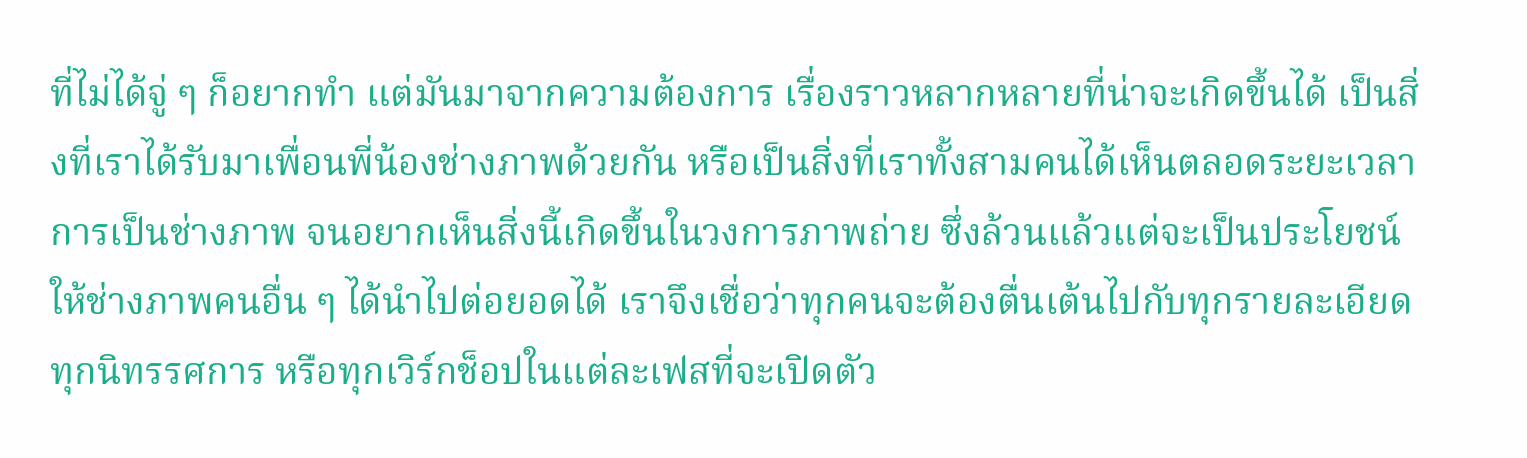ที่ไม่ได้จู่ ๆ ก็อยากทำ แต่มันมาจากความต้องการ เรื่องราวหลากหลายที่น่าจะเกิดขึ้นได้ เป็นสิ่งที่เราได้รับมาเพื่อนพี่น้องช่างภาพด้วยกัน หรือเป็นสิ่งที่เราทั้งสามคนได้เห็นตลอดระยะเวลาการเป็นช่างภาพ จนอยากเห็นสิ่งนี้เกิดขึ้นในวงการภาพถ่าย ซึ่งล้วนแล้วแต่จะเป็นประโยชน์ให้ช่างภาพคนอื่น ๆ ได้นำไปต่อยอดได้ เราจึงเชื่อว่าทุกคนจะต้องตื่นเต้นไปกับทุกรายละเอียด ทุกนิทรรศการ หรือทุกเวิร์กช็อปในแต่ละเฟสที่จะเปิดตัว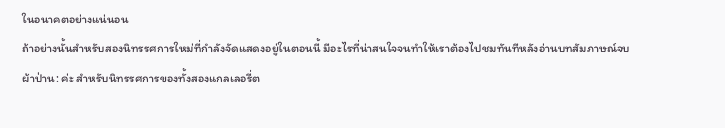ในอนาคตอย่างแน่นอน
ถ้าอย่างนั้นสำหรับสองนิทรรศการใหม่ที่กำลังจัดแสดงอยู่ในตอนนี้ มีอะไรที่น่าสนใจจนทำให้เราต้องไปชมทันทีหลังอ่านบทสัมภาษณ์จบ
ผ้าป่าน: ค่ะ สำหรับนิทรรศการของทั้งสองแกลเลอรี่ต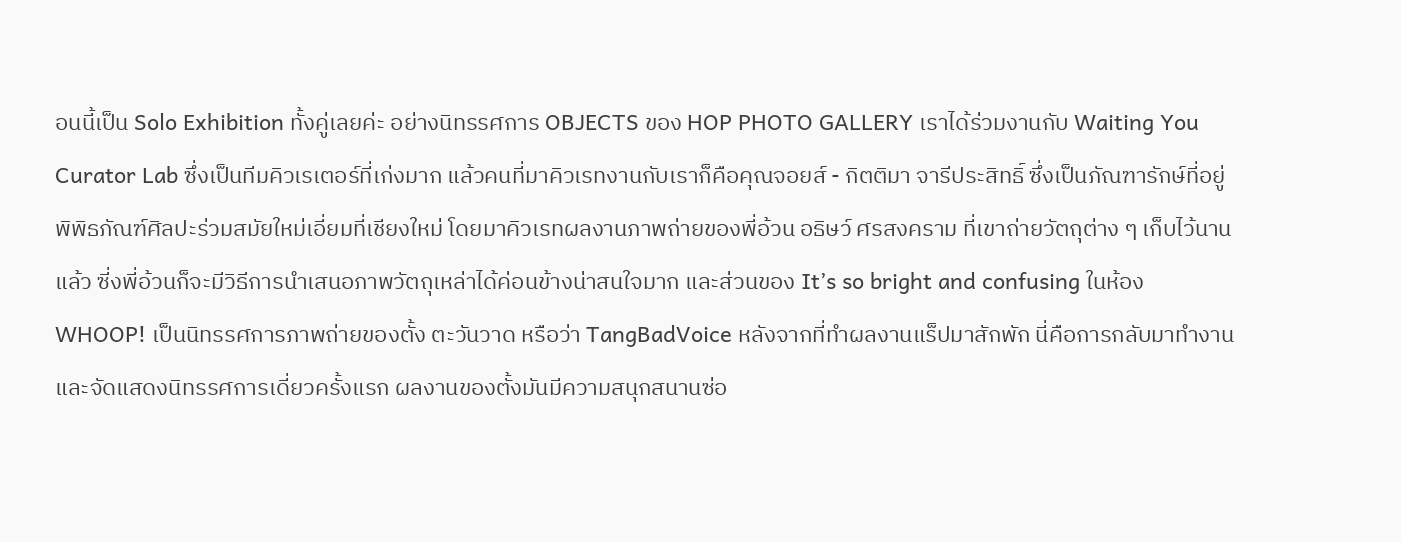อนนี้เป็น Solo Exhibition ทั้งคู่เลยค่ะ อย่างนิทรรศการ OBJECTS ของ HOP PHOTO GALLERY เราได้ร่วมงานกับ Waiting You Curator Lab ซึ่งเป็นทีมคิวเรเตอร์ที่เก่งมาก แล้วคนที่มาคิวเรทงานกับเราก็คือคุณจอยส์ - กิตติมา จารีประสิทธิ์ ซึ่งเป็นภัณฑารักษ์ที่อยู่พิพิธภัณฑ์ศิลปะร่วมสมัยใหม่เอี่ยมที่เชียงใหม่ โดยมาคิวเรทผลงานภาพถ่ายของพี่อ้วน อธิษว์ ศรสงคราม ที่เขาถ่ายวัตถุต่าง ๆ เก็บไว้นานแล้ว ซี่งพี่อ้วนก็จะมีวิธีการนำเสนอภาพวัตถุเหล่าได้ค่อนข้างน่าสนใจมาก และส่วนของ It’s so bright and confusing ในห้อง WHOOP! เป็นนิทรรศการภาพถ่ายของตั้ง ตะวันวาด หรือว่า TangBadVoice หลังจากที่ทำผลงานแร็ปมาสักพัก นี่คือการกลับมาทำงานและจัดแสดงนิทรรศการเดี่ยวครั้งแรก ผลงานของตั้งมันมีความสนุกสนานซ่อ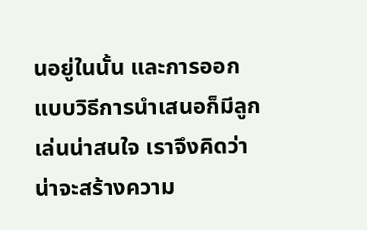นอยู่ในนั้น และการออกแบบวิธีการนำเสนอก็มีลูกเล่นน่าสนใจ เราจึงคิดว่าน่าจะสร้างความ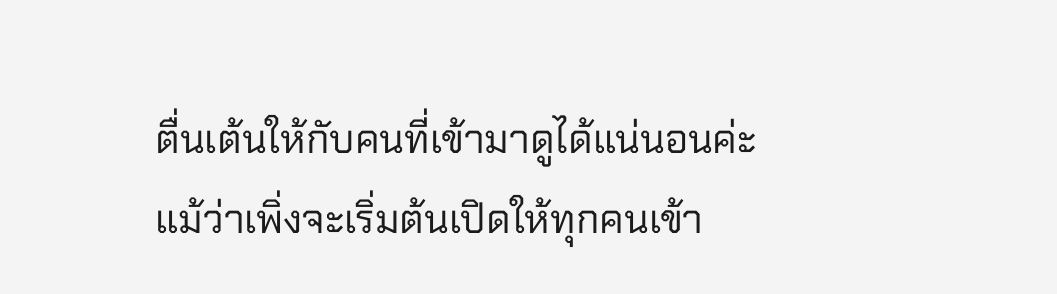ตื่นเต้นให้กับคนที่เข้ามาดูได้แน่นอนค่ะ
แม้ว่าเพิ่งจะเริ่มต้นเปิดให้ทุกคนเข้า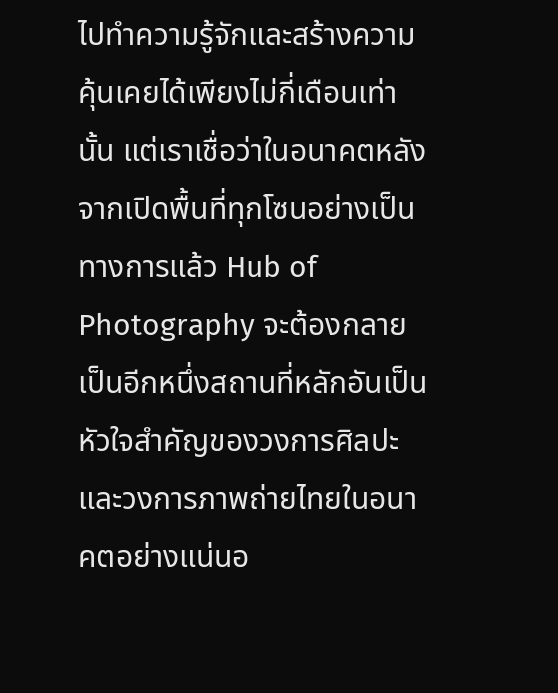ไปทำความรู้จักและสร้างความคุ้นเคยได้เพียงไม่กี่เดือนเท่านั้น แต่เราเชื่อว่าในอนาคตหลังจากเปิดพื้นที่ทุกโซนอย่างเป็นทางการแล้ว Hub of Photography จะต้องกลายเป็นอีกหนึ่งสถานที่หลักอันเป็นหัวใจสำคัญของวงการศิลปะและวงการภาพถ่ายไทยในอนาคตอย่างแน่นอ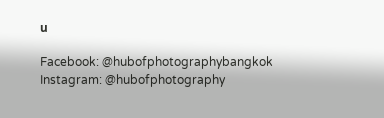น

Facebook: @hubofphotographybangkok
Instagram: @hubofphotography